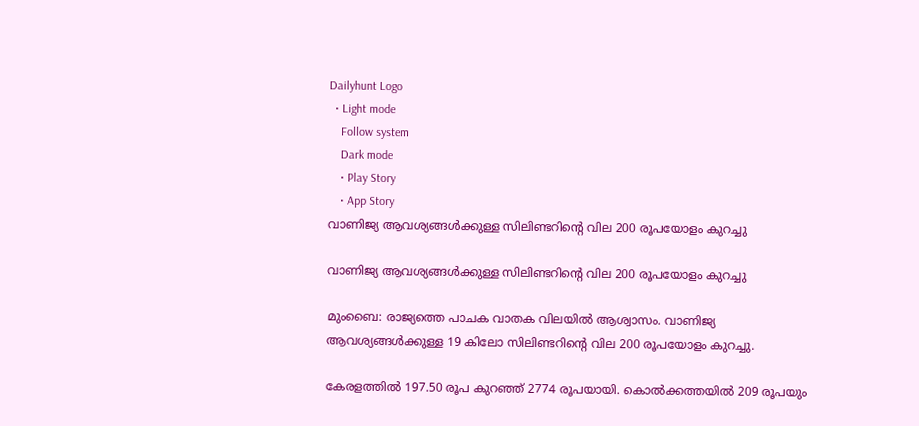Dailyhunt Logo
  • Light mode
    Follow system
    Dark mode
    • Play Story
    • App Story
വാണിജ്യ ആവശ്യങ്ങള്‍ക്കുള്ള സിലിണ്ടറിന്റെ വില 200 രൂപയോളം കുറച്ചു

വാണിജ്യ ആവശ്യങ്ങള്‍ക്കുള്ള സിലിണ്ടറിന്റെ വില 200 രൂപയോളം കുറച്ചു

മുംബൈ: രാജ്യത്തെ പാചക വാതക വിലയില്‍ ആശ്വാസം. വാണിജ്യ ആവശ്യങ്ങള്‍ക്കുള്ള 19 കിലോ സിലിണ്ടറിന്റെ വില 200 രൂപയോളം കുറച്ചു.

കേരളത്തില്‍ 197.50 രൂപ കുറഞ്ഞ് 2774 രൂപയായി. കൊല്‍ക്കത്തയില്‍ 209 രൂപയും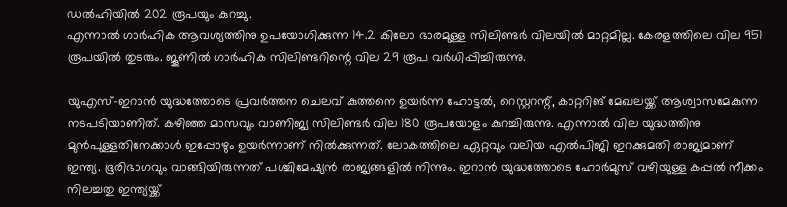ഡല്‍ഹിയില്‍ 202 രൂപയും കുറച്ചു.
എന്നാല്‍ ഗാർഹിക ആവശ്യത്തിനു ഉപയോഗിക്കുന്ന 14.2 കിലോ ഭാരമുള്ള സിലിണ്ടർ വിലയില്‍ മാറ്റമില്ല. കേരളത്തിലെ വില 951 രൂപയില്‍ തുടരും. ജൂണില്‍ ഗാർഹിക സിലിണ്ടറിന്റെ വില 29 രൂപ വർധിപ്പിച്ചിരുന്നു.

യുഎസ്-ഇറാൻ യുദ്ധത്തോടെ പ്രവർത്തന ചെലവ് കുത്തനെ ഉയർന്ന ഹോട്ടല്‍, റെസ്റ്ററന്റ്, കാറ്ററിങ് മേഖലയ്ക്ക് ആശ്വാസമേകുന്ന നടപടിയാണിത്. കഴിഞ്ഞ മാസവും വാണിജ്യ സിലിണ്ടർ വില 180 രൂപയോളം കുറച്ചിരുന്നു. എന്നാല്‍ വില യുദ്ധത്തിനു മുൻപുള്ളതിനേക്കാള്‍ ഇപ്പോഴും ഉയർന്നാണ് നില്‍ക്കുന്നത്. ലോകത്തിലെ ഏറ്റവും വലിയ എല്‍പിജി ഇറക്കുമതി രാജ്യമാണ് ഇന്ത്യ. ഭൂരിഭാഗവും വാങ്ങിയിരുന്നത് പശ്ചിമേഷ്യൻ രാജ്യങ്ങളില്‍ നിന്നും. ഇറാൻ യുദ്ധത്തോടെ ഹോർമുസ് വഴിയുള്ള കപ്പല്‍ നീക്കം നിലച്ചതു ഇന്ത്യയ്ക്ക്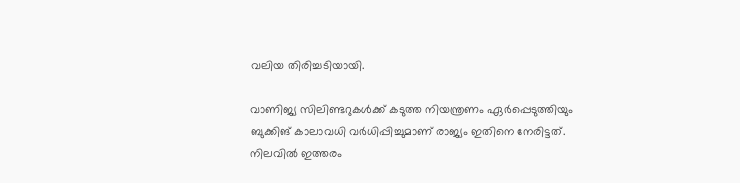വലിയ തിരിച്ചടിയായി.

വാണിജ്യ സിലിണ്ടറുകള്‍ക്ക് കടുത്ത നിയന്ത്രണം ഏർപ്പെടുത്തിയും ബുക്കിങ് കാലാവധി വർധിപ്പിച്ചുമാണ് രാജ്യം ഇതിനെ നേരിട്ടത്. നിലവില്‍ ഇത്തരം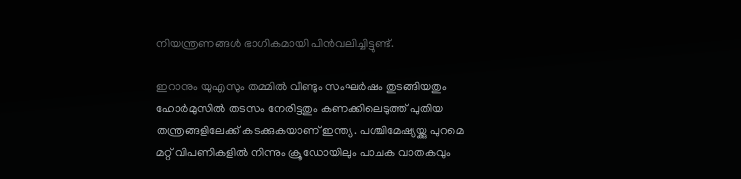നിയന്ത്രണങ്ങള്‍ ഭാഗികമായി പിൻവലിച്ചിട്ടുണ്ട്.

ഇറാനും യുഎസും തമ്മില്‍ വീണ്ടും സംഘർഷം തുടങ്ങിയതും ഹോർമുസില്‍ തടസം നേരിട്ടതും കണക്കിലെടുത്ത് പുതിയ തന്ത്രങ്ങളിലേക്ക് കടക്കുകയാണ് ഇന്ത്യ. പശ്ചിമേഷ്യയ്ക്കു പുറമെ മറ്റ് വിപണികളില്‍ നിന്നും ക്രൂഡോയിലും പാചക വാതകവും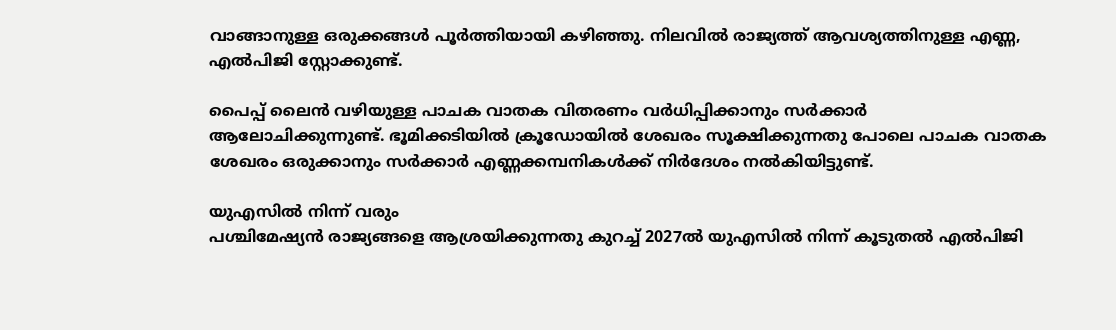വാങ്ങാനുള്ള ഒരുക്കങ്ങള്‍ പൂർത്തിയായി കഴിഞ്ഞു. നിലവില്‍ രാജ്യത്ത് ആവശ്യത്തിനുള്ള എണ്ണ, എല്‍പിജി സ്റ്റോക്കുണ്ട്.

പൈപ്പ് ലൈൻ വഴിയുള്ള പാചക വാതക വിതരണം വർധിപ്പിക്കാനും സർക്കാർ ആലോചിക്കുന്നുണ്ട്. ഭൂമിക്കടിയില്‍ ക്രൂഡോയില്‍ ശേഖരം സൂക്ഷിക്കുന്നതു പോലെ പാചക വാതക ശേഖരം ഒരുക്കാനും സർക്കാർ എണ്ണക്കമ്പനികള്‍ക്ക് നിർദേശം നല്‍കിയിട്ടുണ്ട്.

യുഎസില്‍ നിന്ന് വരും
പശ്ചിമേഷ്യൻ രാജ്യങ്ങളെ ആശ്രയിക്കുന്നതു കുറച്ച്‌ 2027ല്‍ യുഎസില്‍ നിന്ന് കൂടുതല്‍ എല്‍പിജി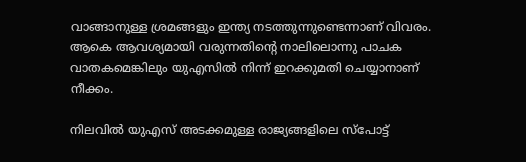വാങ്ങാനുള്ള ശ്രമങ്ങളും ഇന്ത്യ നടത്തുന്നുണ്ടെന്നാണ് വിവരം. ആകെ ആവശ്യമായി വരുന്നതിന്റെ നാലിലൊന്നു പാചക വാതകമെങ്കിലും യുഎസില്‍ നിന്ന് ഇറക്കുമതി ചെയ്യാനാണ് നീക്കം.

നിലവില്‍ യുഎസ് അടക്കമുള്ള രാജ്യങ്ങളിലെ സ്പോട്ട്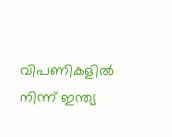വിപണികളില്‍ നിന്ന് ഇന്ത്യ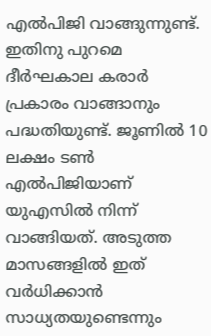എല്‍പിജി വാങ്ങുന്നുണ്ട്. ഇതിനു പുറമെ ദീർഘകാല കരാർ പ്രകാരം വാങ്ങാനും പദ്ധതിയുണ്ട്. ജൂണില്‍ 10 ലക്ഷം ടണ്‍ എല്‍പിജിയാണ് യുഎസില്‍ നിന്ന് വാങ്ങിയത്. അടുത്ത മാസങ്ങളില്‍ ഇത് വർധിക്കാൻ സാധ്യതയുണ്ടെന്നും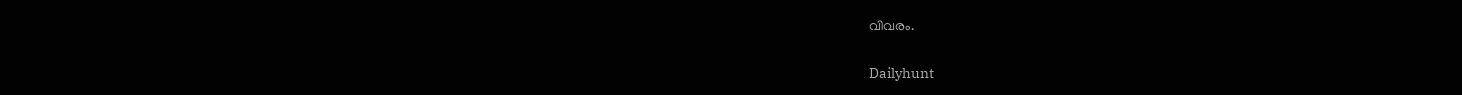വിവരം.

Dailyhunt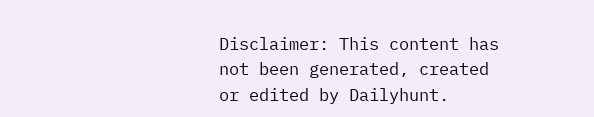Disclaimer: This content has not been generated, created or edited by Dailyhunt.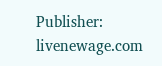Publisher: livenewage.com